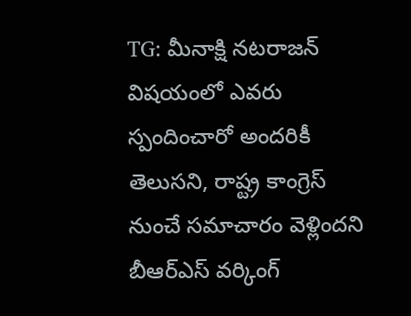TG: మీనాక్షి నటరాజన్ విషయంలో ఎవరు స్పందించారో అందరికీ తెలుసని, రాష్ట్ర కాంగ్రెస్ నుంచే సమాచారం వెళ్లిందని బీఆర్ఎస్ వర్కింగ్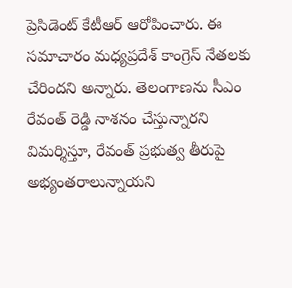ప్రెసిడెంట్ కేటీఆర్ ఆరోపించారు. ఈ సమాచారం మధ్యప్రదేశ్ కాంగ్రెస్ నేతలకు చేరిందని అన్నారు. తెలంగాణను సీఎం రేవంత్ రెడ్డి నాశనం చేస్తున్నారని విమర్శిస్తూ, రేవంత్ ప్రభుత్వ తీరుపై అభ్యంతరాలున్నాయని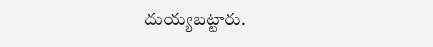దుయ్యబట్టారు.